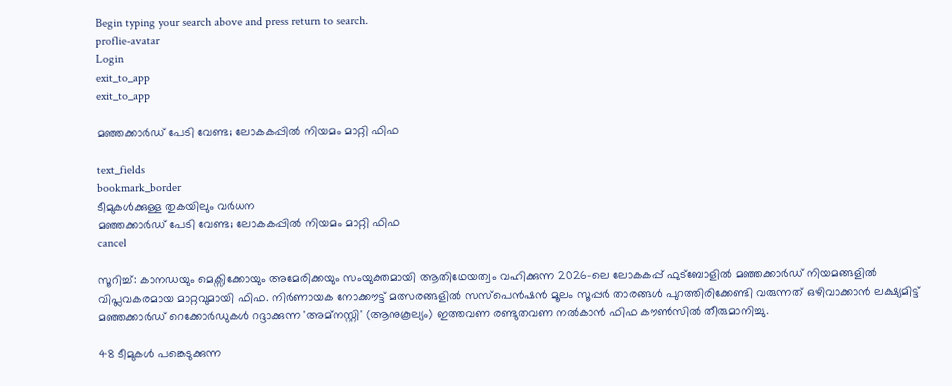Begin typing your search above and press return to search.
proflie-avatar
Login
exit_to_app
exit_to_app

മഞ്ഞക്കാർഡ് പേടി വേണ്ട; ലോകകപ്പിൽ നിയമം മാറ്റി ഫിഫ

text_fields
bookmark_border
ടീമുകൾക്കുള്ള തുകയിലും വർധന
മഞ്ഞക്കാർഡ് പേടി വേണ്ട; ലോകകപ്പിൽ നിയമം മാറ്റി ഫിഫ
cancel

സൂറിച്ച്: കാനഡയും മെക്സിക്കോയും അമേരിക്കയും സംയുക്തമായി ആതിഥേയത്വം വഹിക്കുന്ന 2026-ലെ ലോകകപ്പ് ഫുട്ബോളിൽ മഞ്ഞക്കാർഡ് നിയമങ്ങളിൽ വിപ്ലവകരമായ മാറ്റവുമായി ഫിഫ. നിർണായക നോക്കൗട്ട് മത്സരങ്ങളിൽ സസ്പെൻഷൻ മൂലം സൂപ്പർ താരങ്ങൾ പുറത്തിരിക്കേണ്ടി വരുന്നത് ഒഴിവാക്കാൻ ലക്ഷ്യമിട്ട് മഞ്ഞക്കാർഡ് റെക്കോർഡുകൾ റദ്ദാക്കുന്ന 'അമ്നസ്റ്റി' (ആനുകൂല്യം) ഇത്തവണ രണ്ടുതവണ നൽകാൻ ഫിഫ കൗൺസിൽ തീരുമാനിച്ചു.

48 ടീമുകൾ പങ്കെടുക്കുന്ന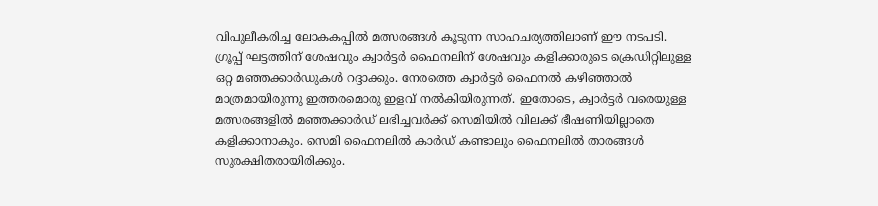വിപുലീകരിച്ച ലോകകപ്പിൽ മത്സരങ്ങൾ കൂടുന്ന സാഹചര്യത്തിലാണ് ഈ നടപടി. ഗ്രൂപ്പ് ഘട്ടത്തിന് ശേഷവും ക്വാർട്ടർ ഫൈനലിന് ശേഷവും കളിക്കാരുടെ ക്രെഡിറ്റിലുള്ള ഒറ്റ മഞ്ഞക്കാർഡുകൾ റദ്ദാക്കും. നേരത്തെ ക്വാർട്ടർ ഫൈനൽ കഴിഞ്ഞാൽ മാത്രമായിരുന്നു ഇത്തരമൊരു ഇളവ് നൽകിയിരുന്നത്. ഇതോടെ, ക്വാർട്ടർ വരെയുള്ള മത്സരങ്ങളിൽ മഞ്ഞക്കാർഡ് ലഭിച്ചവർക്ക് സെമിയിൽ വിലക്ക് ഭീഷണിയില്ലാതെ കളിക്കാനാകും. സെമി ഫൈനലിൽ കാർഡ് കണ്ടാലും ഫൈനലിൽ താരങ്ങൾ സുരക്ഷിതരായിരിക്കും.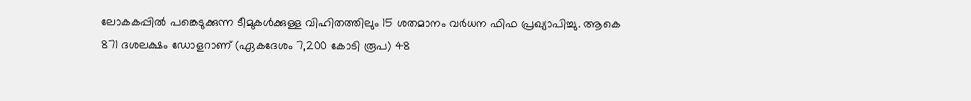ലോകകപ്പിൽ പങ്കെടുക്കുന്ന ടീമുകൾക്കുള്ള വിഹിതത്തിലും 15 ശതമാനം വർധന ഫിഫ പ്രഖ്യാപിച്ചു. ആകെ 871 ദശലക്ഷം ഡോളറാണ് (ഏകദേശം 7,200 കോടി രൂപ) 48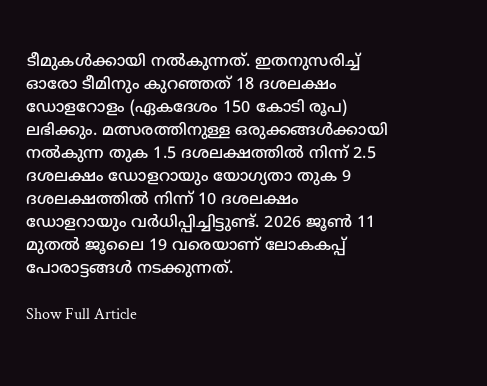ടീമുകൾക്കായി നൽകുന്നത്. ഇതനുസരിച്ച് ഓരോ ടീമിനും കുറഞ്ഞത് 18 ദശലക്ഷം ഡോളറോളം (ഏകദേശം 150 കോടി രൂപ) ലഭിക്കും. മത്സരത്തിനുള്ള ഒരുക്കങ്ങൾക്കായി നൽകുന്ന തുക 1.5 ദശലക്ഷത്തിൽ നിന്ന് 2.5 ദശലക്ഷം ഡോളറായും യോഗ്യതാ തുക 9 ദശലക്ഷത്തിൽ നിന്ന് 10 ദശലക്ഷം ഡോളറായും വർധിപ്പിച്ചിട്ടുണ്ട്. 2026 ജൂൺ 11 മുതൽ ജൂലൈ 19 വരെയാണ് ലോകകപ്പ് പോരാട്ടങ്ങൾ നടക്കുന്നത്.

Show Full Article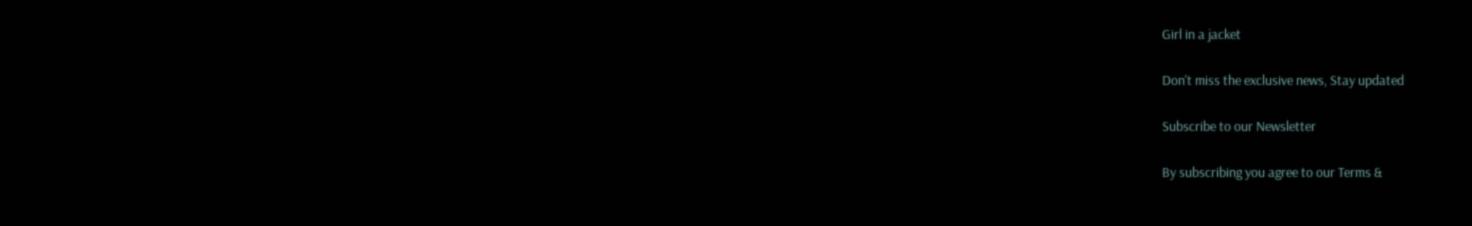Girl in a jacket

Don't miss the exclusive news, Stay updated

Subscribe to our Newsletter

By subscribing you agree to our Terms &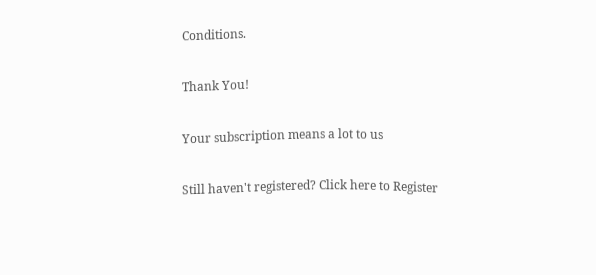Conditions.

Thank You!

Your subscription means a lot to us

Still haven't registered? Click here to Register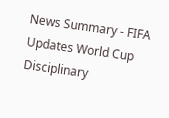News Summary - FIFA Updates World Cup Disciplinary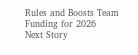Rules and Boosts Team Funding for 2026
Next Story